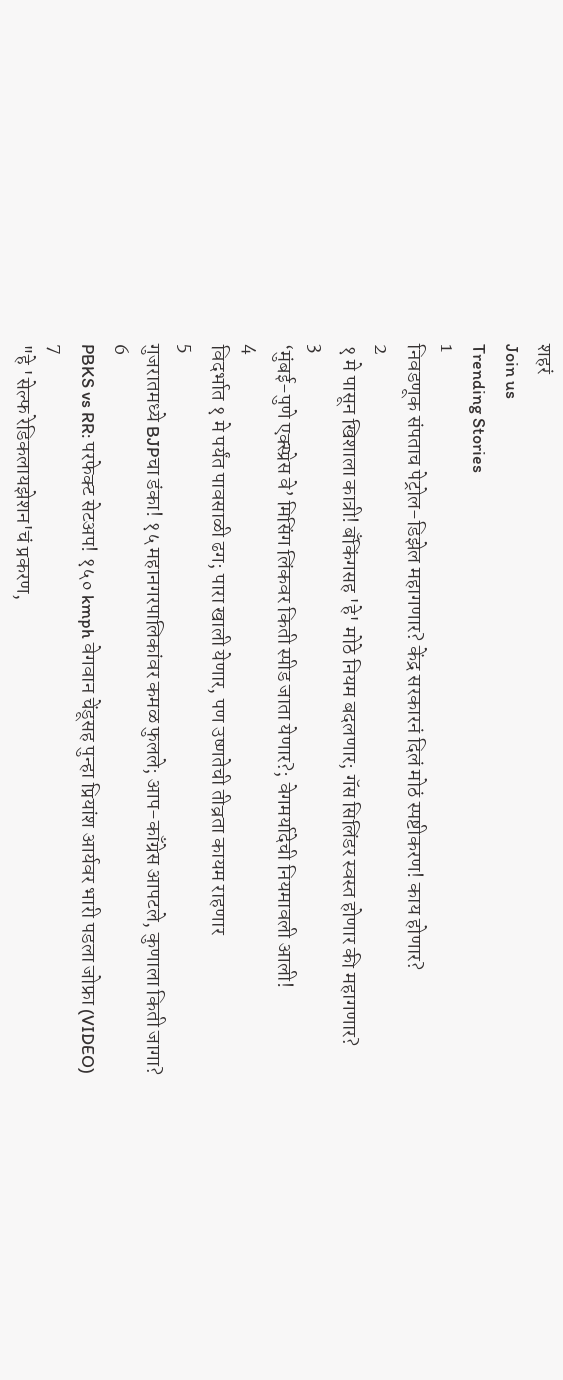शहरं
Join us
Trending Stories
1
निवडणूक संपताच पेट्रोल-डिझेल महागणार? केंद्र सरकारनं दिलं मोठं स्पष्टीकरण! काय होणार?
2
१ मे पासून खिशाला कात्री! बँकिंगसह 'हे' मोठे नियम बदलणार; गॅस सिलिंडर स्वस्त होणार की महागणार?
3
‘मुंबई-पुणे एक्स्प्रेस वे’ मिसिंग लिंकवर किती स्पीड जाता येणार?; वेगमर्यादेची नियमावली आली!
4
विदर्भात १ मे पर्यंत पावसाळी ढग; पारा खाली येणार, पण उष्णतेची तीव्रता कायम राहणार
5
गुजरातमध्ये BJPचा डंका! १५ महानगरपालिकांवर कमळ फुलले; आप-काँग्रेस आपटले, कुणाला किती जागा?
6
PBKS vs RR: परफेक्ट सेटअप! १५० kmph वेगवान चेंडूसह पुन्हा प्रियांश आर्यवर भारी पडला जोफ्रा (VIDEO)
7
"हे 'सेल्फ रेडिकलायझेशन'चं प्रकरण,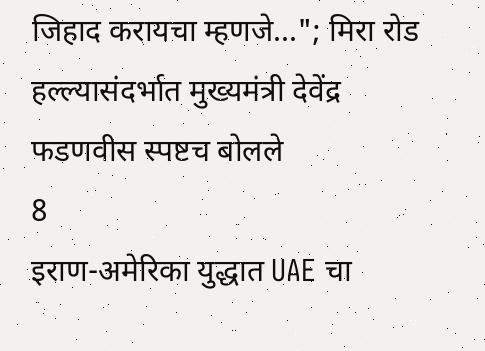जिहाद करायचा म्हणजे..."; मिरा रोड हल्ल्यासंदर्भात मुख्यमंत्री देवेंद्र फडणवीस स्पष्टच बोलले
8
इराण-अमेरिका युद्धात UAE चा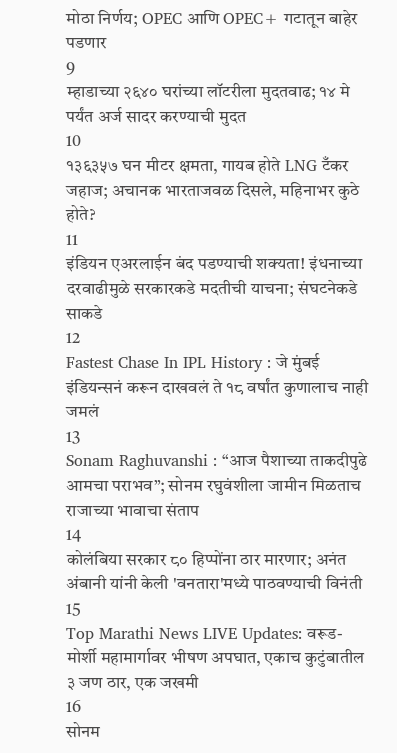मोठा निर्णय; OPEC आणि OPEC+ गटातून बाहेर पडणार
9
म्हाडाच्या २६४० घरांच्या लॉटरीला मुदतवाढ; १४ मे पर्यंत अर्ज सादर करण्याची मुदत
10
१३६३५७ घन मीटर क्षमता, गायब होते LNG टँकर जहाज; अचानक भारताजवळ दिसले, महिनाभर कुठे होते?
11
इंडियन एअरलाईन बंद पडण्याची शक्यता! इंधनाच्या दरवाढीमुळे सरकारकडे मदतीची याचना; संघटनेकडे साकडे
12
Fastest Chase In IPL History : जे मुंबई इंडियन्सनं करून दाखवलं ते १८ वर्षांत कुणालाच नाही जमलं
13
Sonam Raghuvanshi : “आज पैशाच्या ताकदीपुढे आमचा पराभव”; सोनम रघुवंशीला जामीन मिळताच राजाच्या भावाचा संताप
14
कोलंबिया सरकार ८० हिप्पोंना ठार मारणार; अनंत अंबानी यांनी केली 'वनतारा'मध्ये पाठवण्याची विनंती
15
Top Marathi News LIVE Updates: वरूड-मोर्शी महामार्गावर भीषण अपघात, एकाच कुटुंबातील ३ जण ठार, एक जखमी
16
सोनम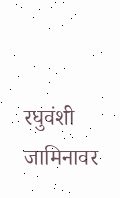रघुवंशी जामिनावर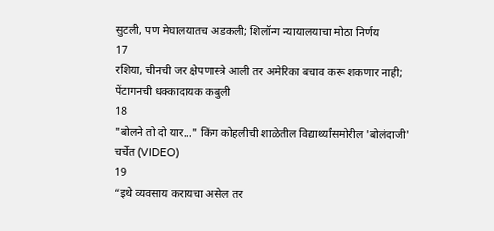सुटली, पण मेघालयातच अडकली; शिलॉन्ग न्यायालयाचा मोठा निर्णय
17
रशिया, चीनची जर क्षेपणास्त्रे आली तर अमेरिका बचाव करू शकणार नाही; पेंटागनची धक्कादायक कबुली
18
"बोलने तो दो यार..." किंग कोहलीची शाळेतील विद्यार्थ्यांसमोरील 'बोलंदाजी' चर्चेत (VIDEO)
19
“इथे व्यवसाय करायचा असेल तर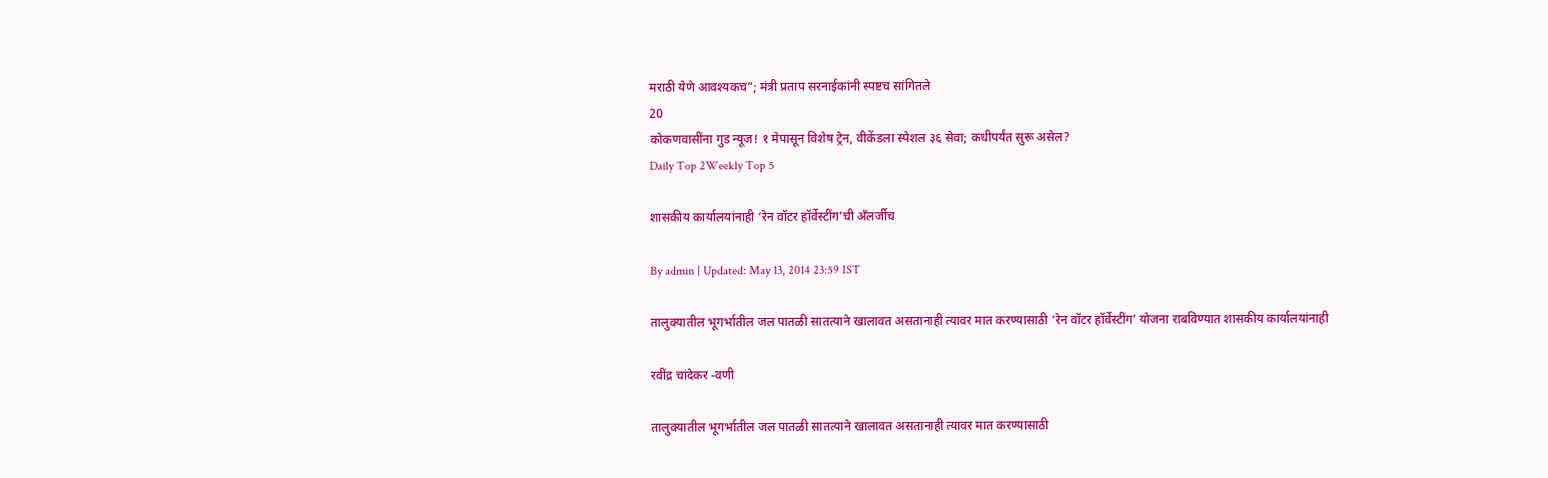मराठी येणे आवश्यकच”; मंत्री प्रताप सरनाईकांनी स्पष्टच सांगितले
20
कोकणवासींना गुड न्यूज! १ मेपासून विशेष ट्रेन, वीकेंडला स्पेशल ३६ सेवा; कधीपर्यंत सुरू असेल?
Daily Top 2Weekly Top 5

शासकीय कार्यालयांनाही ‘रेन वॉटर हॉर्वेस्टींग’ची अँलर्जीच

By admin | Updated: May 13, 2014 23:59 IST

तालुक्यातील भूगर्भातील जल पातळी सातत्याने खालावत असतानाही त्यावर मात करण्यासाठी ‘रेन वॉटर हॉर्वेस्टींग’ योजना राबविण्यात शासकीय कार्यालयांनाही

रवींद्र चांदेकर -वणी

तालुक्यातील भूगर्भातील जल पातळी सातत्याने खालावत असतानाही त्यावर मात करण्यासाठी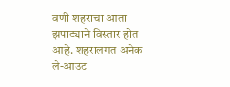वणी शहराचा आता झपाट्याने विस्तार होत आहे. शहरालगत अनेक ले-आउट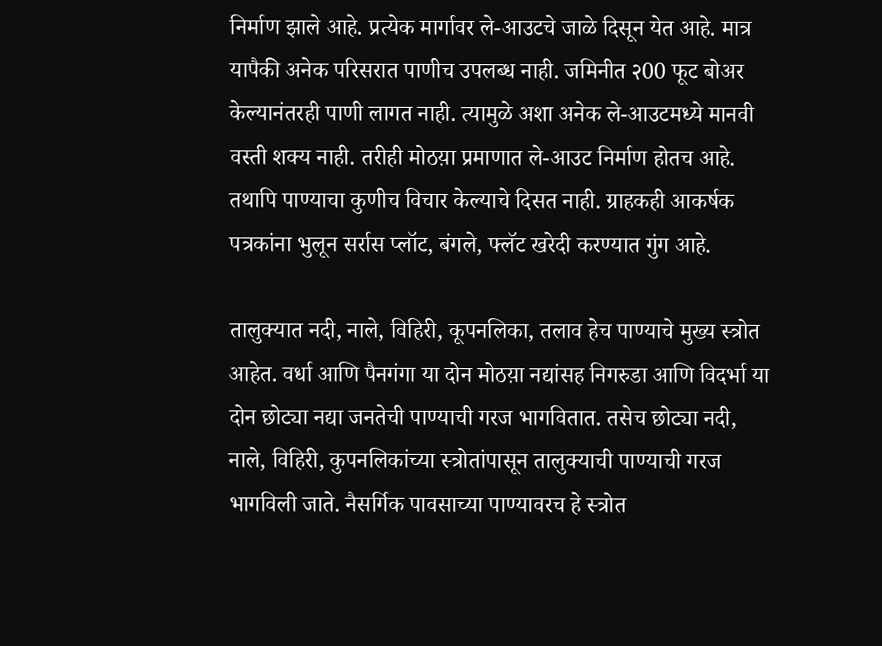निर्माण झाले आहे. प्रत्येक मार्गावर ले-आउटचे जाळे दिसून येत आहे. मात्र यापैकी अनेक परिसरात पाणीच उपलब्ध नाही. जमिनीत २00 फूट बोअर केल्यानंतरही पाणी लागत नाही. त्यामुळे अशा अनेक ले-आउटमध्ये मानवी वस्ती शक्य नाही. तरीही मोठय़ा प्रमाणात ले-आउट निर्माण होतच आहे. तथापि पाण्याचा कुणीच विचार केल्याचे दिसत नाही. ग्राहकही आकर्षक पत्रकांना भुलून सर्रास प्लॉट, बंगले, फ्लॅट खरेदी करण्यात गुंग आहे.

तालुक्यात नदी, नाले, विहिरी, कूपनलिका, तलाव हेच पाण्याचे मुख्य स्त्रोत आहेत. वर्धा आणि पैनगंगा या दोन मोठय़ा नद्यांसह निगरुडा आणि विदर्भा या दोन छोट्या नद्या जनतेची पाण्याची गरज भागवितात. तसेच छोट्या नदी, नाले, विहिरी, कुपनलिकांच्या स्त्रोतांपासून तालुक्याची पाण्याची गरज भागविली जाते. नैसर्गिक पावसाच्या पाण्यावरच हे स्त्रोत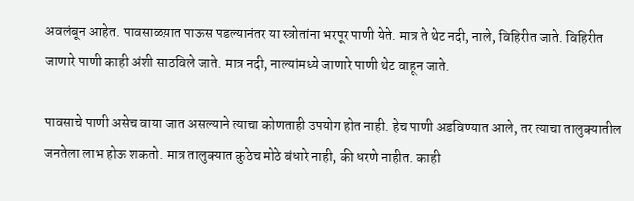अवलंबून आहेत. पावसाळय़ात पाऊस पडल्यानंतर या स्त्रोतांना भरपूर पाणी येते. मात्र ते थेट नदी, नाले, विहिरीत जाते. विहिरीत जाणारे पाणी काही अंशी साठविले जाते. मात्र नदी, नाल्यांमध्ये जाणारे पाणी थेट वाहून जाते.

पावसाचे पाणी असेच वाया जात असल्याने त्याचा कोणताही उपयोग होत नाही. हेच पाणी अडविण्यात आले, तर त्याचा तालुक्यातील जनतेला लाभ होऊ शकतो. मात्र तालुक्यात कुठेच मोठे बंधारे नाही, की धरणे नाहीत. काही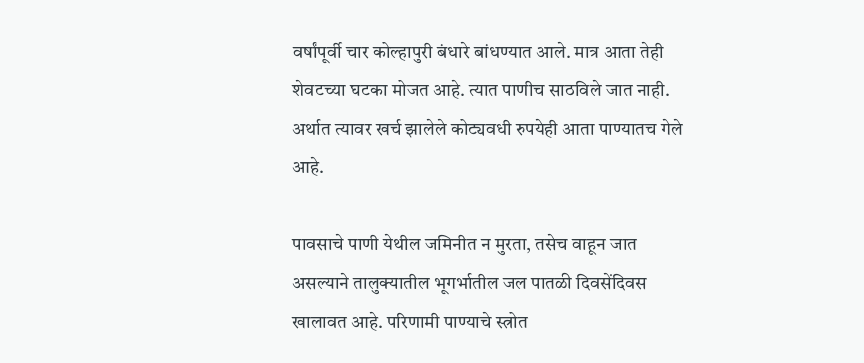वर्षांपूर्वी चार कोल्हापुरी बंधारे बांधण्यात आले. मात्र आता तेही शेवटच्या घटका मोजत आहे. त्यात पाणीच साठविले जात नाही. अर्थात त्यावर खर्च झालेले कोट्यवधी रुपयेही आता पाण्यातच गेले आहे.

पावसाचे पाणी येथील जमिनीत न मुरता, तसेच वाहून जात असल्याने तालुक्यातील भूगर्भातील जल पातळी दिवसेंदिवस खालावत आहे. परिणामी पाण्याचे स्त्रोत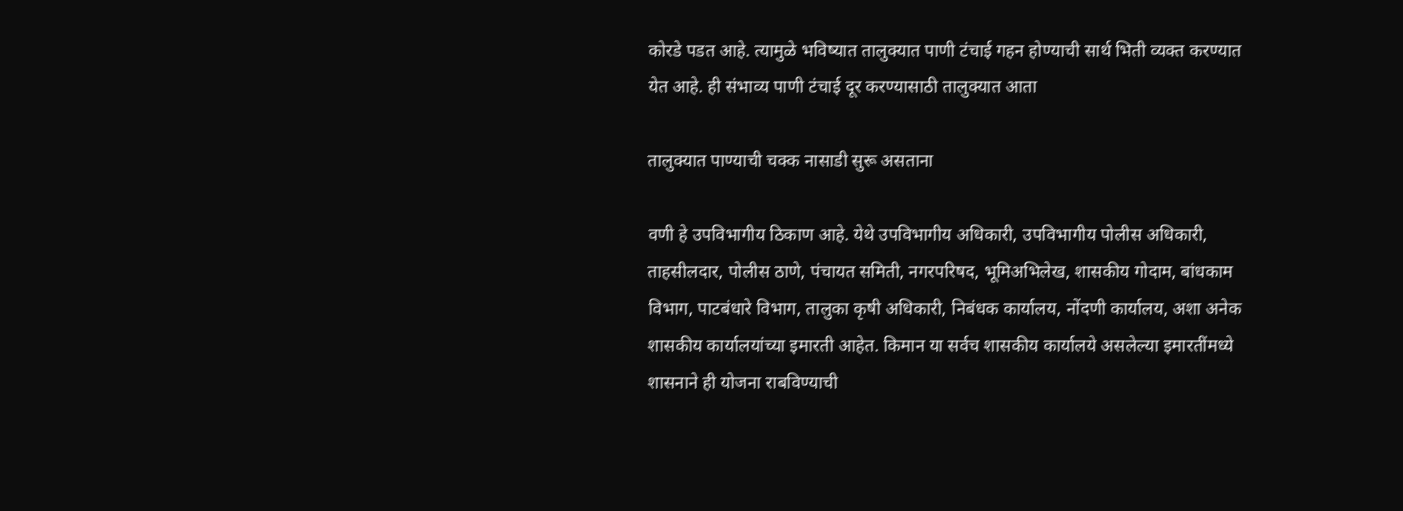कोरडे पडत आहे. त्यामुळे भविष्यात तालुक्यात पाणी टंचाई गहन होण्याची सार्थ भिती व्यक्त करण्यात येत आहे. ही संभाव्य पाणी टंचाई दूर करण्यासाठी तालुक्यात आता

तालुक्यात पाण्याची चक्क नासाडी सुरू असताना

वणी हे उपविभागीय ठिकाण आहे. येथे उपविभागीय अधिकारी, उपविभागीय पोलीस अधिकारी, ताहसीलदार, पोलीस ठाणे, पंचायत समिती, नगरपरिषद, भूमिअभिलेख, शासकीय गोदाम, बांधकाम विभाग, पाटबंधारे विभाग, तालुका कृषी अधिकारी, निबंधक कार्यालय, नोंदणी कार्यालय, अशा अनेक शासकीय कार्यालयांच्या इमारती आहेत. किमान या सर्वच शासकीय कार्यालये असलेल्या इमारतींमध्ये शासनाने ही योजना राबविण्याची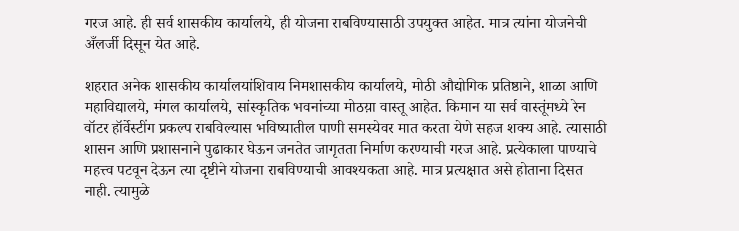गरज आहे. ही सर्व शासकीय कार्यालये, ही योजना राबविण्यासाठी उपयुक्त आहेत. मात्र त्यांना योजनेची अँलर्जी दिसून येत आहे.

शहरात अनेक शासकीय कार्यालयांशिवाय निमशासकीय कार्यालये, मोठी औद्योगिक प्रतिष्ठाने, शाळा आणि महाविद्यालये, मंगल कार्यालये, सांस्कृतिक भवनांच्या मोठय़ा वास्तू आहेत. किमान या सर्व वास्तूंमध्ये रेन वॉटर हॉर्वेस्टींग प्रकल्प राबविल्यास भविष्यातील पाणी समस्येवर मात करता येणे सहज शक्य आहे. त्यासाठी शासन आणि प्रशासनाने पुढाकार घेऊन जनतेत जागृतता निर्माण करण्याची गरज आहे. प्रत्येकाला पाण्याचे महत्त्व पटवून देऊन त्या दृष्टीने योजना राबविण्याची आवश्यकता आहे. मात्र प्रत्यक्षात असे होताना दिसत नाही. त्यामुळे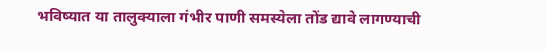भविष्यात या तालुक्याला गंभीर पाणी समस्येला तोंड द्यावे लागण्याची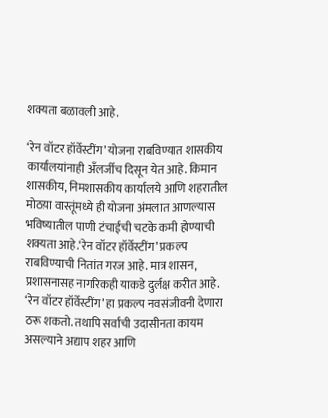शक्यता बळावली आहे.

‘रेन वॉटर हॉर्वेस्टींग’ योजना राबविण्यात शासकीय कार्यालयांनाही अँलर्जीच दिसून येत आहे. किमान शासकीय, निमशासकीय कार्यालये आणि शहरातील मोठय़ा वास्तूंमध्ये ही योजना अंमलात आणल्यास भविष्यातील पाणी टंचाईची चटके कमी होण्याची शक्यता आहे.‘रेन वॉटर हॉर्वेस्टींग’ प्रकल्प राबविण्याची नितांत गरज आहे. मात्र शासन, प्रशासनासह नागरिकही याकडे दुर्लक्ष करीत आहे. ‘रेन वॉटर हॉर्वेस्टींग’ हा प्रकल्प नवसंजीवनी देणारा ठरू शकतो. तथापि सर्वांची उदासीनता कायम असल्याने अद्याप शहर आणि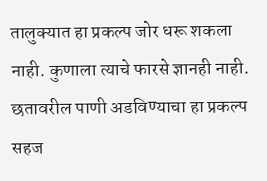तालुक्यात हा प्रकल्प जोर धरू शकला नाही. कुणाला त्याचे फारसे ज्ञानही नाही. छतावरील पाणी अडविण्याचा हा प्रकल्प सहज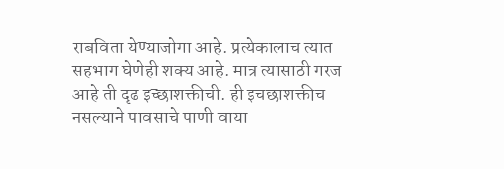राबविता येण्याजोगा आहे. प्रत्येकालाच त्यात सहभाग घेणेही शक्य आहे. मात्र त्यासाठी गरज आहे ती दृढ इच्छाशक्तीची. ही इचछाशक्तीच नसल्याने पावसाचे पाणी वाया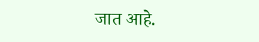जात आहे.